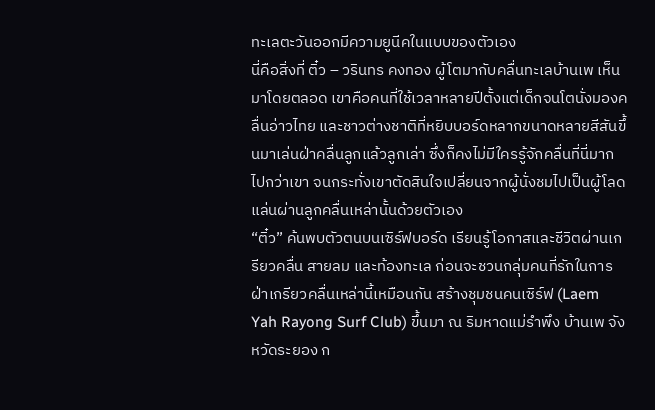ทะเลตะวันออกมีความยูนีคในแบบของตัวเอง
นี่คือสิ่งที่ ติ๋ว – วรินทร คงทอง ผู้โตมากับคลื่นทะเลบ้านเพ เห็นมาโดยตลอด เขาคือคนที่ใช้เวลาหลายปีตั้งแต่เด็กจนโตนั่งมองคลื่นอ่าวไทย และชาวต่างชาติที่หยิบบอร์ดหลากขนาดหลายสีสันขึ้นมาเล่นฝ่าคลื่นลูกแล้วลูกเล่า ซึ่งก็คงไม่มีใครรู้จักคลื่นที่นี่มากไปกว่าเขา จนกระทั่งเขาตัดสินใจเปลี่ยนจากผู้นั่งชมไปเป็นผู้โลดแล่นผ่านลูกคลื่นเหล่านั้นด้วยตัวเอง
“ติ๋ว” ค้นพบตัวตนบนเซิร์ฟบอร์ด เรียนรู้โอกาสและชีวิตผ่านเกรียวคลื่น สายลม และท้องทะเล ก่อนจะชวนกลุ่มคนที่รักในการฝ่าเกรียวคลื่นเหล่านี้เหมือนกัน สร้างชุมชนคนเซิร์ฟ (Laem Yah Rayong Surf Club) ขึ้นมา ณ ริมหาดแม่รำพึง บ้านเพ จังหวัดระยอง ก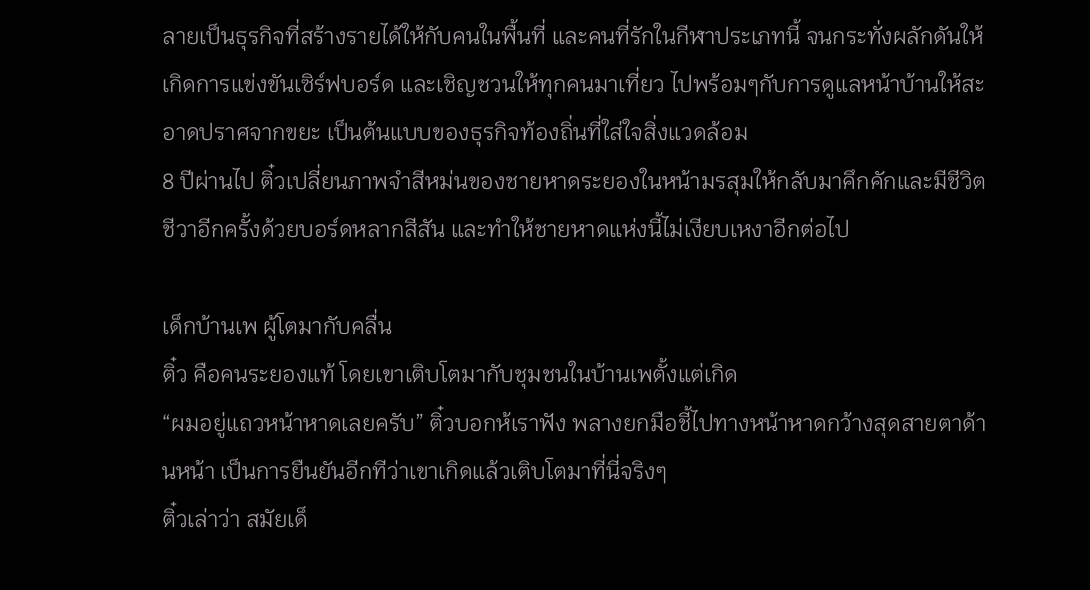ลายเป็นธุรกิจที่สร้างรายได้ให้กับคนในพื้นที่ และคนที่รักในกีฬาประเภทนี้ จนกระทั่งผลักดันให้เกิดการแข่งขันเซิร์ฟบอร์ด และเชิญชวนให้ทุกคนมาเที่ยว ไปพร้อมๆกับการดูแลหน้าบ้านให้สะอาดปราศจากขยะ เป็นต้นแบบของธุรกิจท้องถิ่นที่ใส่ใจสิ่งแวดล้อม
8 ปีผ่านไป ติ๋วเปลี่ยนภาพจำสีหม่นของชายหาดระยองในหน้ามรสุมให้กลับมาคึกคักและมีชีวิตชีวาอีกครั้งด้วยบอร์ดหลากสีสัน และทำให้ชายหาดแห่งนี้ไม่เงียบเหงาอีกต่อไป

เด็กบ้านเพ ผู้โตมากับคลื่น
ติ๋ว คือคนระยองแท้ โดยเขาเติบโตมากับชุมชนในบ้านเพตั้งแต่เกิด
“ผมอยู่แถวหน้าหาดเลยครับ” ติ๋วบอกห้เราฟัง พลางยกมือชี้ไปทางหน้าหาดกว้างสุดสายตาด้านหน้า เป็นการยืนยันอีกทีว่าเขาเกิดแล้วเติบโตมาที่นี่จริงๆ
ติ๋วเล่าว่า สมัยเด็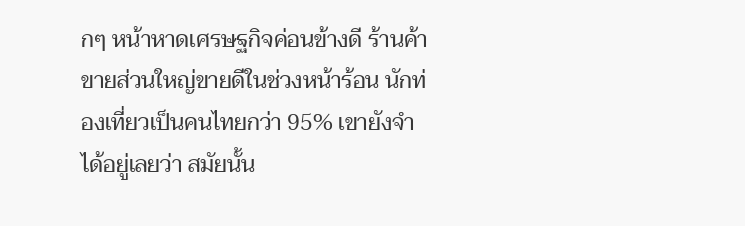กๆ หน้าหาดเศรษฐกิจค่อนข้างดี ร้านค้าขายส่วนใหญ่ขายดีในช่วงหน้าร้อน นักท่องเที่ยวเป็นคนไทยกว่า 95% เขายังจําได้อยู่เลยว่า สมัยนั้น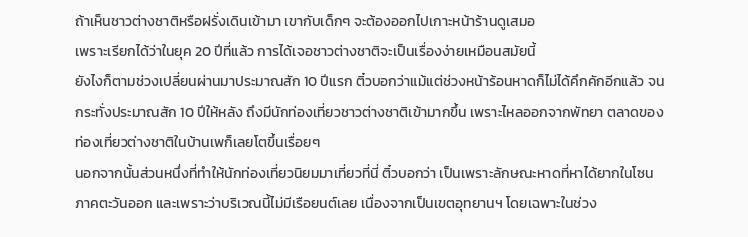ถ้าเห็นชาวต่างชาติหรือฝรั่งเดินเข้ามา เขากับเด็กๆ จะต้องออกไปเกาะหน้าร้านดูเสมอ
เพราะเรียกได้ว่าในยุค 20 ปีที่แล้ว การได้เจอชาวต่างชาติจะเป็นเรื่องง่ายเหมือนสมัยนี้
ยังไงก็ตามช่วงเปลี่ยนผ่านมาประมาณสัก 10 ปีแรก ติ๋วบอกว่าแม้แต่ช่วงหน้าร้อนหาดก็ไม่ได้คึกคักอีกแล้ว จนกระทั่งประมาณสัก 10 ปีให้หลัง ถึงมีนักท่องเที่ยวชาวต่างชาติเข้ามากขึ้น เพราะไหลออกจากพัทยา ตลาดของท่องเที่ยวต่างชาติในบ้านเพก็เลยโตขึ้นเรื่อยๆ
นอกจากนั้นส่วนหนึ่งที่ทำให้นักท่องเที่ยวนิยมมาเที่ยวที่นี่ ติ๋วบอกว่า เป็นเพราะลักษณะหาดที่หาได้ยากในโซนภาคตะวันออก และเพราะว่าบริเวณนี้ไม่มีเรือยนต์เลย เนื่องจากเป็นเขตอุทยานฯ โดยเฉพาะในช่วง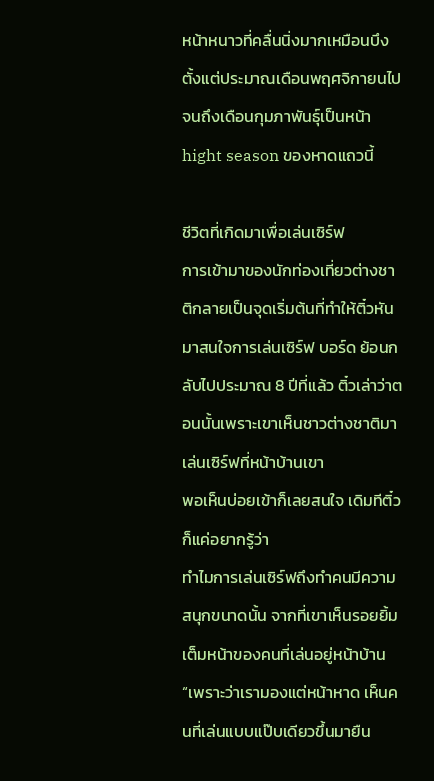หน้าหนาวที่คลื่นนิ่งมากเหมือนบึง ตั้งแต่ประมาณเดือนพฤศจิกายนไปจนถึงเดือนกุมภาพันธุ์เป็นหน้า hight season ของหาดแถวนี้

ชีวิตที่เกิดมาเพื่อเล่นเซิร์ฟ
การเข้ามาของนักท่องเที่ยวต่างชาติกลายเป็นจุดเริ่มต้นที่ทำให้ติ๋วหันมาสนใจการเล่นเซิร์ฟ บอร์ด ย้อนกลับไปประมาณ 8 ปีที่แล้ว ติ๋วเล่าว่าตอนนั้นเพราะเขาเห็นชาวต่างชาติมาเล่นเซิร์ฟที่หน้าบ้านเขา
พอเห็นบ่อยเข้าก็เลยสนใจ เดิมทีติ๋วก็แค่อยากรู้ว่า
ทําไมการเล่นเซิร์ฟถึงทําคนมีความสนุกขนาดนั้น จากที่เขาเห็นรอยยิ้มเต็มหน้าของคนที่เล่นอยู่หน้าบ้าน
“เพราะว่าเรามองแต่หน้าหาด เห็นคนที่เล่นแบบแป๊บเดียวขึ้นมายืน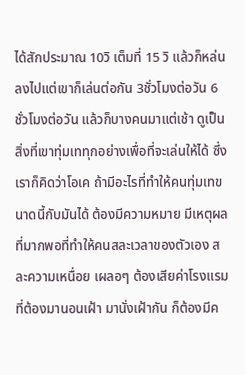ได้สักประมาณ 10วิ เต็มที่ 15 วิ แล้วก็หล่นลงไปแต่เขาก็เล่นต่อกัน 3ชั่วโมงต่อวัน 6 ชั่วโมงต่อวัน แล้วก็บางคนมาแต่เช้า ดูเป็นสิ่งที่เขาทุ่มเททุกอย่างเพื่อที่จะเล่นให้ได้ ซึ่งเราก็คิดว่าโอเค ถ้ามีอะไรที่ทำให้คนทุ่มเทขนาดนี้กับมันได้ ต้องมีความหมาย มีเหตุผลที่มากพอที่ทําให้คนสละเวลาของตัวเอง สละความเหนื่อย เผลอๆ ต้องเสียค่าโรงแรมที่ต้องมานอนเฝ้า มานั่งเฝ้ากัน ก็ต้องมีค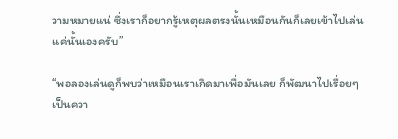วามหมายแน่ ซึ่งเราก็อยากรู้เหตุผลตรงนั้นเหมือนกันก็เลยเข้าไปเล่นแค่นั้นเองครับ”

“พอลองเล่นดูก็พบว่าเหมือนเราเกิดมาเพื่อมันเลย ก็พัฒนาไปเรื่อยๆ เป็นควา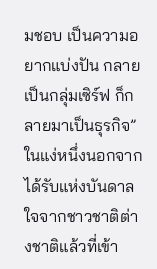มชอบ เป็นความอยากแบ่งปัน กลายเป็นกลุ่มเซิร์ฟ ก็กลายมาเป็นธุรกิจ”
ในแง่หนึ่งนอกจากได้รับแห่งบันดาลใจจากชาวชาติต่างชาติแล้วที่เข้า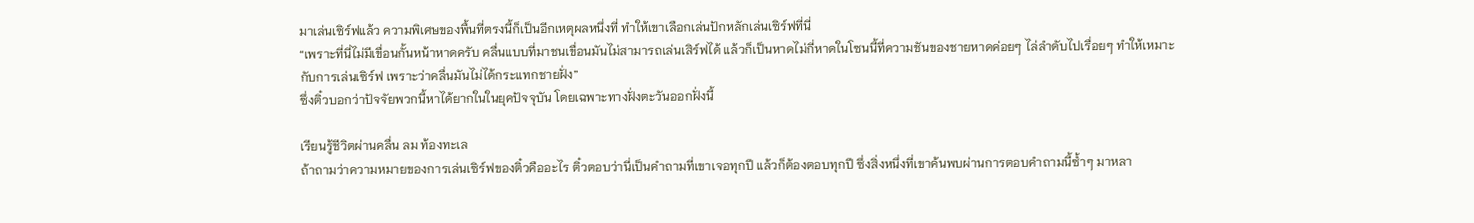มาเล่นเซิร์ฟแล้ว ความพิเศษของพื้นที่ตรงนี้ก็เป็นอีกเหตุผลหนึ่งที่ ทำให้เขาเลือกเล่นปักหลักเล่นเซิร์ฟที่นี่
“เพราะที่นี่ไม่มีเขื่อนกั้นหน้าหาดครับ คลื่นแบบที่มาชนเขื่อนมันไม่สามารถเล่นเสิร์ฟได้ แล้วก็เป็นหาดไม่กี่หาดในโซนนี้ที่ความชันของชายหาดค่อยๆ ไล่ลําดับไปเรื่อยๆ ทําให้เหมาะกับการเล่นเซิร์ฟ เพราะว่าคลื่นมันไม่ได้กระแทกชายฝั่ง”
ซึ่งติ๋วบอกว่าปัจจัยพวกนี้หาได้ยากในในยุคปัจจุบัน โดยเฉพาะทางฝั่งตะวันออกฝั่งนี้

เรียนรู้ชีวิตผ่านคลื่น ลม ท้องทะเล
ถ้าถามว่าความหมายของการเล่นเซิร์ฟของติ๋วคืออะไร ติ๋วตอบว่านี่เป็นคําถามที่เขาเจอทุกปี แล้วก็ต้องตอบทุกปี ซึ่งสิ่งหนึ่งที่เขาค้นพบผ่านการตอบคำถามนี้ซ้ำๆ มาหลา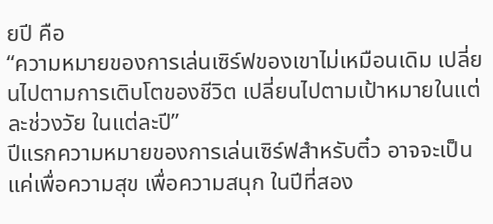ยปี คือ
“ความหมายของการเล่นเซิร์ฟของเขาไม่เหมือนเดิม เปลี่ยนไปตามการเติบโตของชีวิต เปลี่ยนไปตามเป้าหมายในแต่ละช่วงวัย ในแต่ละปี”
ปีแรกความหมายของการเล่นเซิร์ฟสำหรับติ๋ว อาจจะเป็นแค่เพื่อความสุข เพื่อความสนุก ในปีที่สอง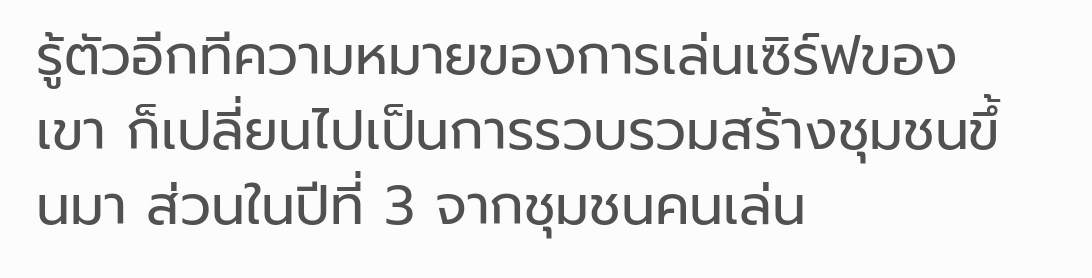รู้ตัวอีกทีความหมายของการเล่นเซิร์ฟของเขา ก็เปลี่ยนไปเป็นการรวบรวมสร้างชุมชนขึ้นมา ส่วนในปีที่ 3 จากชุมชนคนเล่น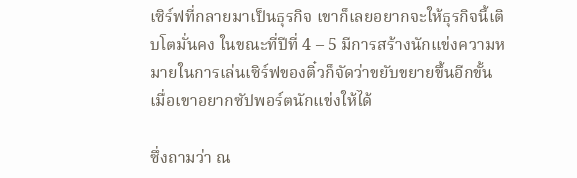เซิร์ฟที่กลายมาเป็นธุรกิจ เขาก็เลยอยากจะให้ธุรกิจนี้เติบโตมั่นคง ในขณะที่ปีที่ 4 – 5 มีการสร้างนักแข่งความหมายในการเล่นเซิร์ฟของติ๋วก็จัดว่าขยับขยายขึ้นอีกขั้น เมื่อเขาอยากซัปพอร์ตนักแข่งให้ได้

ซึ่งถามว่า ณ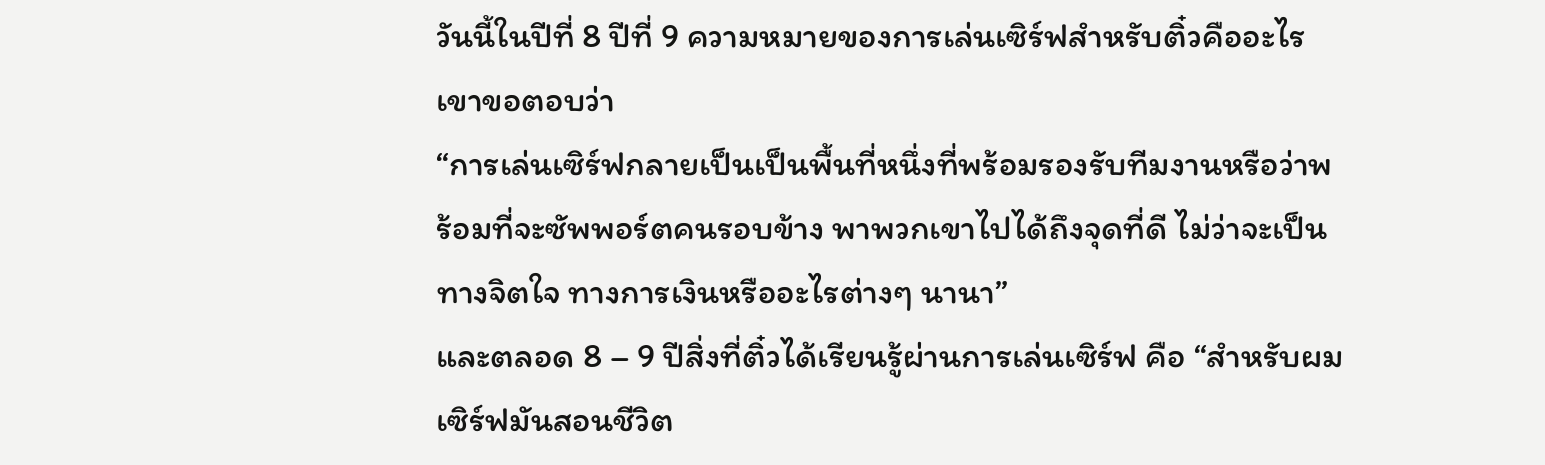วันนี้ในปีที่ 8 ปีที่ 9 ความหมายของการเล่นเซิร์ฟสำหรับติ๋วคืออะไร เขาขอตอบว่า
“การเล่นเซิร์ฟกลายเป็นเป็นพื้นที่หนึ่งที่พร้อมรองรับทีมงานหรือว่าพร้อมที่จะซัพพอร์ตคนรอบข้าง พาพวกเขาไปได้ถึงจุดที่ดี ไม่ว่าจะเป็นทางจิตใจ ทางการเงินหรืออะไรต่างๆ นานา”
และตลอด 8 – 9 ปีสิ่งที่ติ๋วได้เรียนรู้ผ่านการเล่นเซิร์ฟ คือ “สําหรับผมเซิร์ฟมันสอนชีวิต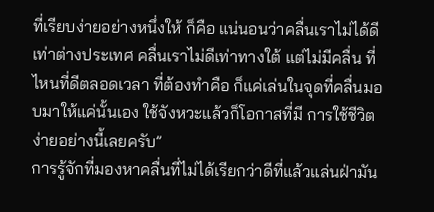ที่เรียบง่ายอย่างหนึ่งให้ ก็คือ แน่นอนว่าคลื่นเราไม่ได้ดีเท่าต่างประเทศ คลื่นเราไม่ดีเท่าทางใต้ แต่ไม่มีคลื่น ที่ไหนที่ดีตลอดเวลา ที่ต้องทำคือ ก็แค่เล่นในจุดที่คลื่นมอบมาให้แค่นั้นเอง ใช้จังหวะแล้วก็โอกาสที่มี การใช้ชีวิตง่ายอย่างนี้เลยครับ”
การรู้จักที่มองหาคลื่นที่ไม่ได้เรียกว่าดีที่แล้วแล่นฝ่ามัน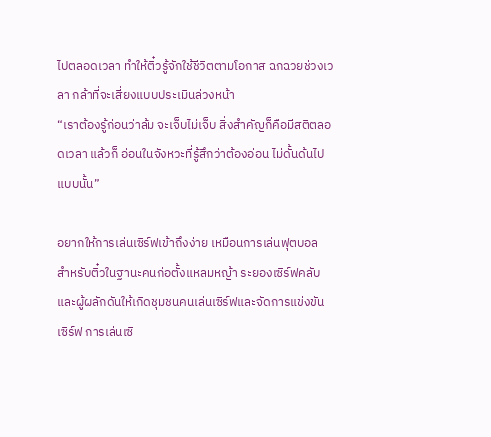ไปตลอดเวลา ทำให้ติ๋วรู้จักใช้ชีวิตตามโอกาส ฉกฉวยช่วงเวลา กล้าที่จะเสี่ยงแบบประเมินล่วงหน้า
“เราต้องรู้ก่อนว่าล้ม จะเจ็บไม่เจ็บ สิ่งสําคัญก็คือมีสติตลอดเวลา แล้วก็ อ่อนในจังหวะที่รู้สึกว่าต้องอ่อน ไม่ดั้นด้นไปแบบนั้น”

อยากให้การเล่นเซิร์ฟเข้าถึงง่าย เหมือนการเล่นฟุตบอล
สําหรับติ๋วในฐานะคนก่อตั้งแหลมหญ้า ระยองเซิร์ฟคลับ และผู้ผลักดันให้เกิดชุมชนคนเล่นเซิร์ฟและจัดการแข่งขันเซิร์ฟ การเล่นเซิ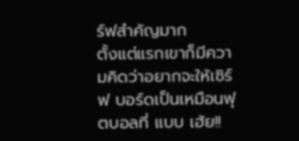ร์ฟสําคัญมาก
ตั้งแต่แรกเขาก็มีความคิดว่าอยากจะให้เซิร์ฟ บอร์ดเป็นเหมือนฟุตบอลที่ แบบ เฮ้ย!!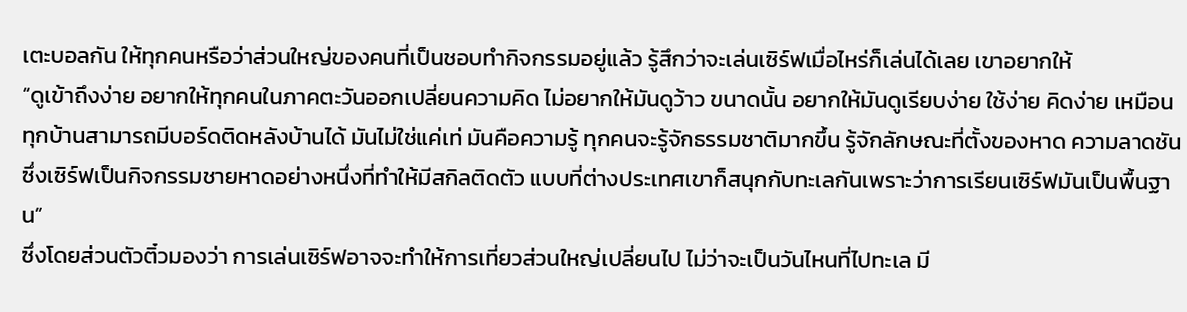เตะบอลกัน ให้ทุกคนหรือว่าส่วนใหญ่ของคนที่เป็นชอบทํากิจกรรมอยู่แล้ว รู้สึกว่าจะเล่นเซิร์ฟเมื่อไหร่ก็เล่นได้เลย เขาอยากให้
“ดูเข้าถึงง่าย อยากให้ทุกคนในภาคตะวันออกเปลี่ยนความคิด ไม่อยากให้มันดูว้าว ขนาดนั้น อยากให้มันดูเรียบง่าย ใช้ง่าย คิดง่าย เหมือนทุกบ้านสามารถมีบอร์ดติดหลังบ้านได้ มันไม่ใช่แค่เท่ มันคือความรู้ ทุกคนจะรู้จักธรรมชาติมากขึ้น รู้จักลักษณะที่ตั้งของหาด ความลาดชัน ซึ่งเซิร์ฟเป็นกิจกรรมชายหาดอย่างหนึ่งที่ทำให้มีสกิลติดตัว แบบที่ต่างประเทศเขาก็สนุกกับทะเลกันเพราะว่าการเรียนเซิร์ฟมันเป็นพื้นฐาน”
ซึ่งโดยส่วนตัวติ๋วมองว่า การเล่นเซิร์ฟอาจจะทำให้การเที่ยวส่วนใหญ่เปลี่ยนไป ไม่ว่าจะเป็นวันไหนที่ไปทะเล มี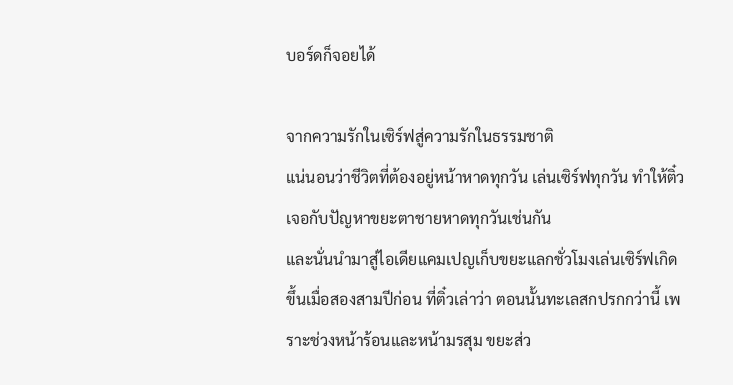บอร์ดก็จอยได้

จากความรักในเซิร์ฟสู่ความรักในธรรมชาติ
แน่นอนว่าชีวิตที่ต้องอยู่หน้าหาดทุกวัน เล่นเซิร์ฟทุกวัน ทำให้ติ๋วเจอกับปัญหาขยะตาชายหาดทุกวันเช่นกัน
และนั่นนำมาสู่ไอเดียแคมเปญเก็บขยะแลกชั่วโมงเล่นเซิร์ฟเกิดขึ้นเมื่อสองสามปีก่อน ที่ติ๋วเล่าว่า ตอนนั้นทะเลสกปรกกว่านี้ เพราะช่วงหน้าร้อนและหน้ามรสุม ขยะส่ว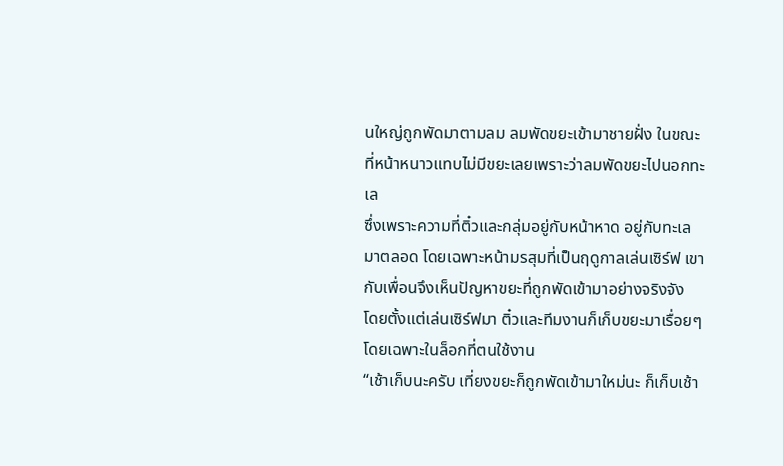นใหญ่ถูกพัดมาตามลม ลมพัดขยะเข้ามาชายฝั่ง ในขณะที่หน้าหนาวแทบไม่มีขยะเลยเพราะว่าลมพัดขยะไปนอกทะเล
ซึ่งเพราะความที่ติ๋วและกลุ่มอยู่กับหน้าหาด อยู่กับทะเลมาตลอด โดยเฉพาะหน้ามรสุมที่เป็นฤดูกาลเล่นเซิร์ฟ เขากับเพื่อนจึงเห็นปัญหาขยะที่ถูกพัดเข้ามาอย่างจริงจัง
โดยตั้งแต่เล่นเซิร์ฟมา ติ๋วและทีมงานก็เก็บขยะมาเรื่อยๆ โดยเฉพาะในล็อกที่ตนใช้งาน
“เช้าเก็บนะครับ เที่ยงขยะก็ถูกพัดเข้ามาใหม่นะ ก็เก็บเช้า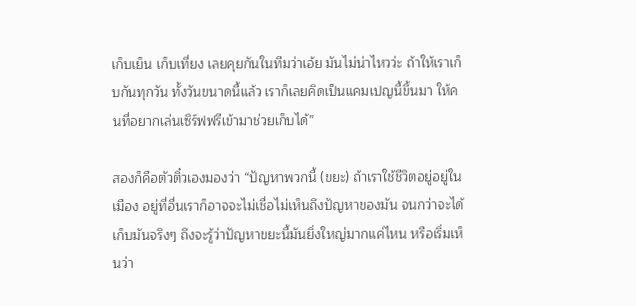เก็บเย็น เก็บเที่ยง เลยคุยกันในทีมว่าเอ้ย มันไม่น่าไหวว่ะ ถ้าให้เราเก็บกันทุกวัน ทั้งวันขนาดนี้แล้ว เราก็เลยคิดเป็นแคมเปญนี้ขึ้นมา ให้คนที่อยากเล่นเซิร์ฟฟรีเข้ามาช่วยเก็บได้”

สองก็คือตัวติ๋วเองมองว่า “ปัญหาพวกนี้ (ขยะ) ถ้าเราใช้ชีวิตอยู่อยู่ในเมือง อยู่ที่อื่นเราก็อาจจะไม่เชื่อไม่เห็นถึงปัญหาของมัน จนกว่าจะได้เก็บมันจริงๆ ถึงจะรู้ว่าปัญหาขยะนี้มันยิ่งใหญ่มากแค่ไหน หรือเริ่มเห็นว่า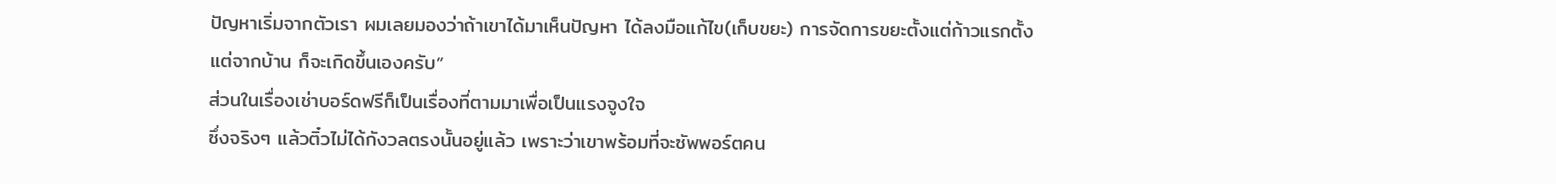ปัญหาเริ่มจากตัวเรา ผมเลยมองว่าถ้าเขาได้มาเห็นปัญหา ได้ลงมือแก้ไข(เก็บขยะ) การจัดการขยะตั้งแต่ก้าวแรกตั้งแต่จากบ้าน ก็จะเกิดขึ้นเองครับ”
ส่วนในเรื่องเช่าบอร์ดฟรีก็เป็นเรื่องที่ตามมาเพื่อเป็นแรงจูงใจ
ซึ่งจริงๆ แล้วติ๋วไม่ได้กังวลตรงนั้นอยู่แล้ว เพราะว่าเขาพร้อมที่จะซัพพอร์ตคน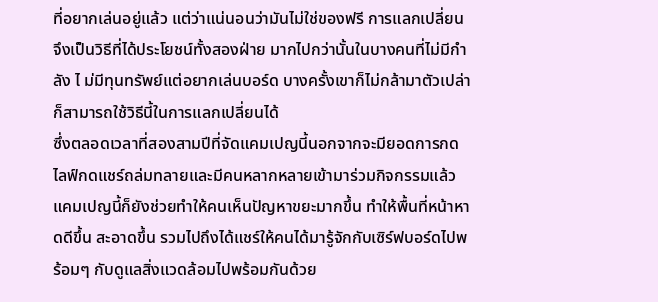ที่อยากเล่นอยู่แล้ว แต่ว่าแน่นอนว่ามันไม่ใช่ของฟรี การแลกเปลี่ยน จึงเป็นวิธีที่ได้ประโยชน์ทั้งสองฝ่าย มากไปกว่านั้นในบางคนที่ไม่มีกําลัง ไ ม่มีทุนทรัพย์แต่อยากเล่นบอร์ด บางครั้งเขาก็ไม่กล้ามาตัวเปล่า ก็สามารถใช้วิธีนี้ในการแลกเปลี่ยนได้
ซึ่งตลอดเวลาที่สองสามปีที่จัดแคมเปญนี้นอกจากจะมียอดการกดไลฟ์กดแชร์ถล่มทลายและมีคนหลากหลายเข้ามาร่วมกิจกรรมแล้ว แคมเปญนี้ก็ยังช่วยทําให้คนเห็นปัญหาขยะมากขึ้น ทําให้พื้นที่หน้าหาดดีขึ้น สะอาดขึ้น รวมไปถึงได้แชร์ให้คนได้มารู้จักกับเซิร์ฟบอร์ดไปพร้อมๆ กับดูแลสิ่งแวดล้อมไปพร้อมกันด้วย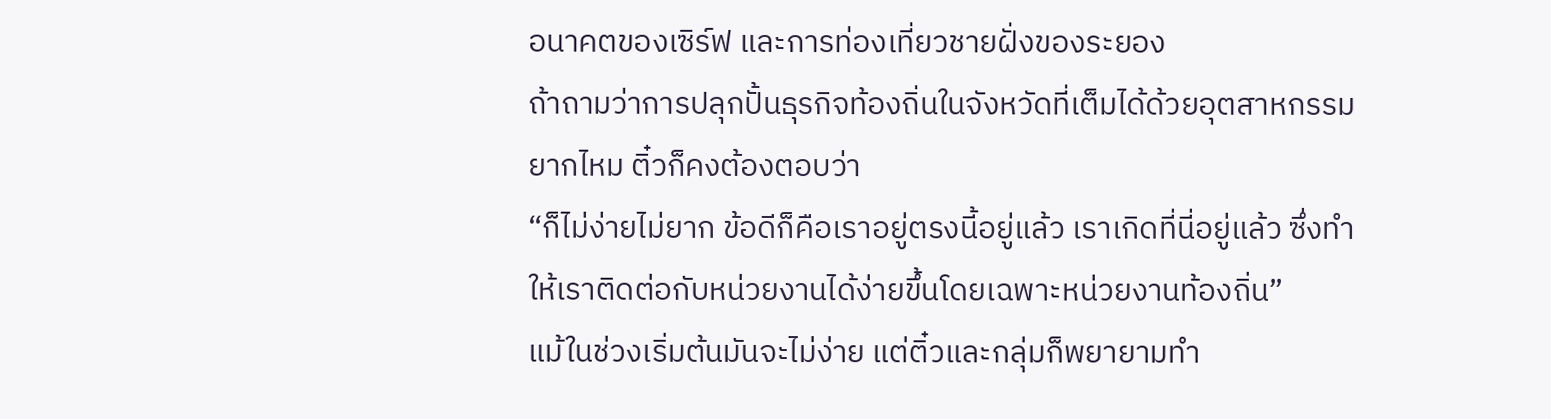อนาคตของเซิร์ฟ และการท่องเที่ยวชายฝั่งของระยอง
ถ้าถามว่าการปลุกปั้นธุรกิจท้องถิ่นในจังหวัดที่เต็มได้ด้วยอุตสาหกรรมยากไหม ติ๋วก็คงต้องตอบว่า
“ก็ไม่ง่ายไม่ยาก ข้อดีก็คือเราอยู่ตรงนี้อยู่แล้ว เราเกิดที่นี่อยู่แล้ว ซึ่งทําให้เราติดต่อกับหน่วยงานได้ง่ายขึ้นโดยเฉพาะหน่วยงานท้องถิ่น”
แม้ในช่วงเริ่มต้นมันจะไม่ง่าย แต่ติ๋วและกลุ่มก็พยายามทำ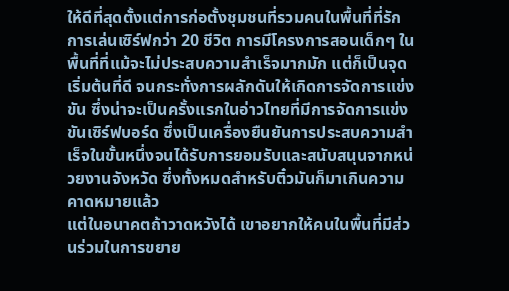ให้ดีที่สุดตั้งแต่การก่อตั้งชุมชนที่รวมคนในพื้นที่ที่รักการเล่นเซิร์ฟกว่า 20 ชีวิต การมีโครงการสอนเด็กๆ ในพื้นที่ที่แม้จะไม่ประสบความสำเร็จมากมัก แต่ก็เป็นจุดเริ่มต้นที่ดี จนกระทั่งการผลักดันให้เกิดการจัดการแข่งขัน ซึ่งน่าจะเป็นครั้งแรกในอ่าวไทยที่มีการจัดการแข่งขันเซิร์ฟบอร์ด ซึ่งเป็นเครื่องยืนยันการประสบความสำเร็จในขั้นหนึ่งจนได้รับการยอมรับและสนับสนุนจากหน่วยงานจังหวัด ซึ่งทั้งหมดสำหรับติ๋วมันก็มาเกินความคาดหมายแล้ว
แต่ในอนาคตถ้าวาดหวังได้ เขาอยากให้คนในพื้นที่มีส่วนร่วมในการขยาย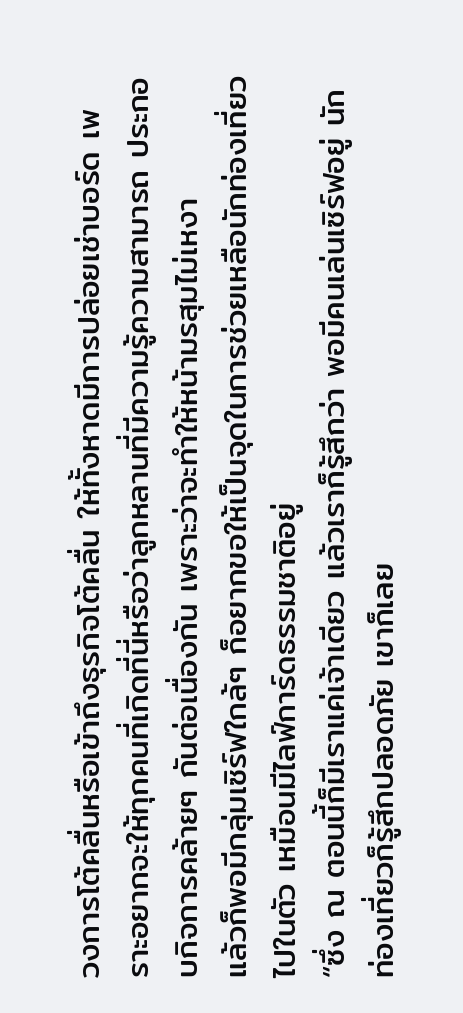วงการโต้คลื่นหรือเข้าถึงธุรกิจโต้คลื่น ให้ทั้งหาดมีการปล่อยเช่าบอร์ด เพราะอยากจะให้ทุกคนที่เกิดที่นี่หรือว่าลูกหลานที่มีความรู้ความสามารถ ประกอบกิจการคล้ายๆ กันต่อเนื่องกัน เพราะว่าจะทําให้หน้ามรสุมไม่เหงา
แล้วก็พอมีกลุ่มเซิร์ฟใกล้ๆ ก็อยากขอให้เป็นจุดในการช่วยเหลือนักท่องเที่ยวไปในตัว เหมือนมีไลฟ์การ์ดธรรมชาติอยู่
“ซึ่ง ณ ตอนนี้ก็มีเราแค่เจ้าเดียว แล้วเราก็รู้สึกว่า พอมีคนเล่นเซิร์ฟอยู่ นักท่องเที่ยวก็รู้สึกปลอดภัย เขาก็เลย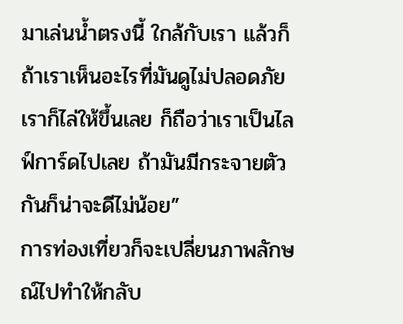มาเล่นน้ำตรงนี้ ใกล้กับเรา แล้วก็ถ้าเราเห็นอะไรที่มันดูไม่ปลอดภัยเราก็ไล่ให้ขึ้นเลย ก็ถือว่าเราเป็นไลฟ์การ์ดไปเลย ถ้ามันมีกระจายตัวกันก็น่าจะดีไม่น้อย”
การท่องเที่ยวก็จะเปลี่ยนภาพลักษณ์ไปทําให้กลับ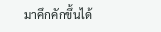มาคึกคักขึ้นได้